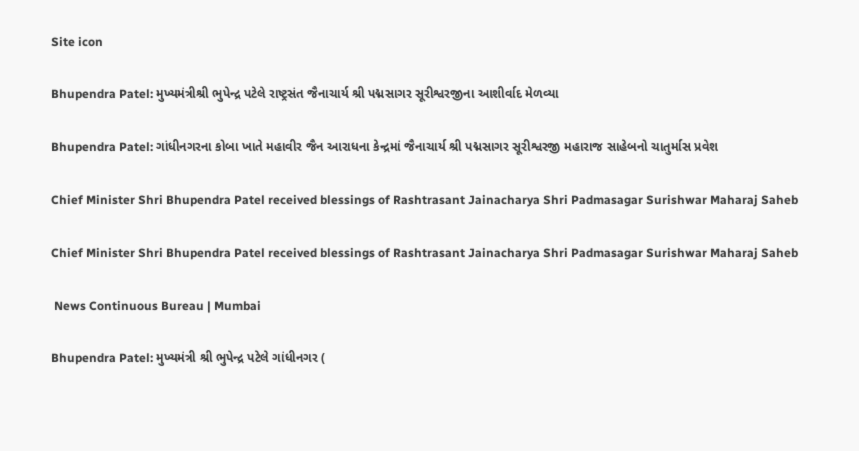Site icon

Bhupendra Patel: મુખ્યમંત્રીશ્રી ભુપેન્દ્ર પટેલે રાષ્ટ્રસંત જૈનાચાર્ય શ્રી પદ્મસાગર સૂરીશ્વરજીના આશીર્વાદ મેળવ્યા

Bhupendra Patel: ગાંધીનગરના કોબા ખાતે મહાવીર જૈન આરાધના કેન્દ્રમાં જૈનાચાર્ય શ્રી પદ્મસાગર સૂરીશ્વરજી મહારાજ સાહેબનો ચાતુર્માસ પ્રવેશ

Chief Minister Shri Bhupendra Patel received blessings of Rashtrasant Jainacharya Shri Padmasagar Surishwar Maharaj Saheb

Chief Minister Shri Bhupendra Patel received blessings of Rashtrasant Jainacharya Shri Padmasagar Surishwar Maharaj Saheb

 News Continuous Bureau | Mumbai

Bhupendra Patel: મુખ્યમંત્રી શ્રી ભુપેન્દ્ર પટેલે ગાંધીનગર (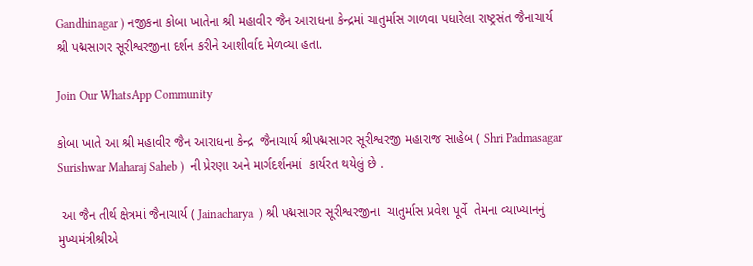Gandhinagar ) નજીકના કોબા ખાતેના શ્રી મહાવીર જૈન આરાધના કેન્દ્રમાં ચાતુર્માસ ગાળવા પધારેલા રાષ્ટ્રસંત જૈનાચાર્ય શ્રી પદ્મસાગર સૂરીશ્વરજીના દર્શન કરીને આશીર્વાદ મેળવ્યા હતા.

Join Our WhatsApp Community

કોબા ખાતે આ શ્રી મહાવીર જૈન આરાધના કેન્દ્ર  જૈનાચાર્ય શ્રીપદ્મસાગર સૂરીશ્વરજી મહારાજ સાહેબ ( Shri Padmasagar Surishwar Maharaj Saheb )  ની પ્રેરણા અને માર્ગદર્શનમાં  કાર્યરત થયેલું છે .

 આ જૈન તીર્થ ક્ષેત્રમાં જૈનાચાર્ય ( Jainacharya  ) શ્રી પદ્મસાગર સૂરીશ્વરજીના  ચાતુર્માસ પ્રવેશ પૂર્વે  તેમના વ્યાખ્યાનનું મુખ્યમંત્રીશ્રીએ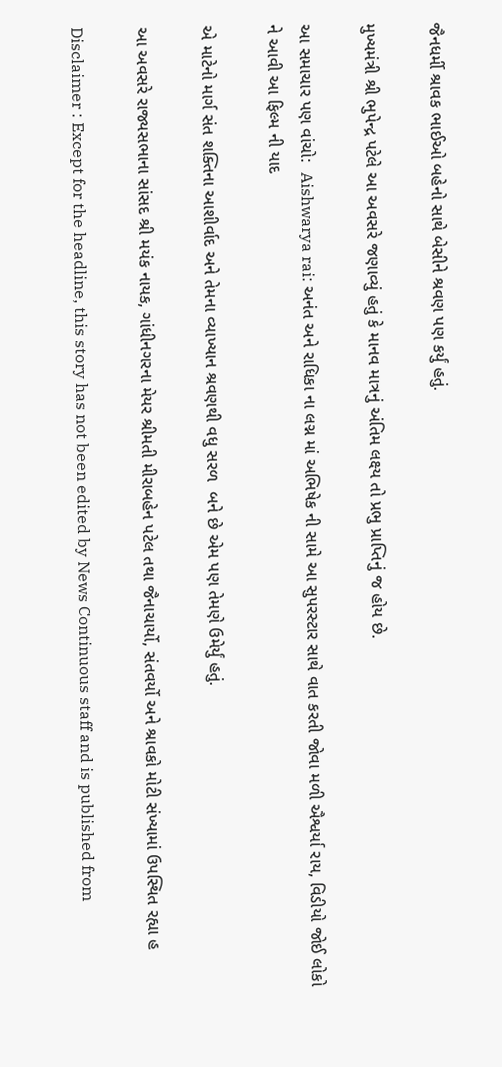જૈનધર્મી શ્રાવક ભાઈઓ બહેનો સાથે બેસીને શ્રવણ પણ કર્યું હતું.

મુખ્યમંત્રી શ્રી ભુપેન્દ્ર પટેલે આ અવસરે જણાવ્યું હતું કે માનવ માત્રનું અંતિમ લક્ષ્ય તો પ્રભુ પ્રાપ્તિનું જ હોય છે.

આ સમાચાર પણ વાંચો:  Aishwarya rai: અનંત અને રાધિકા ના લગ્ન માં અભિષેક ની સામે આ સુપરસ્ટાર સાથે વાત કરતી જોવા મળી ઐશ્વર્યા રાય, વિડીયો જોઈ લોકો ને આવી આ ફિલ્મ ની યાદ

એ માટેનો માર્ગ સંત શક્તિના આશીર્વાદ અને તેમના વ્યાખ્યાન શ્રવણથી વધુ સરળ  બને છે એમ પણ તેમણે ઉમેર્યું હતું.

આ અવસરે રાજ્યસભાના સાંસદ શ્રી મયંક નાયક, ગાંધીનગરના મેયર શ્રીમતી મીરાબહેન પટેલ તથા જૈનાચાર્યો, સંતવર્યો અને શ્રાવકો મોટી સંખ્યામાં ઉપસ્થિત રહ્યા હ

Disclaimer : Except for the headline, this story has not been edited by News Continuous staff and is published from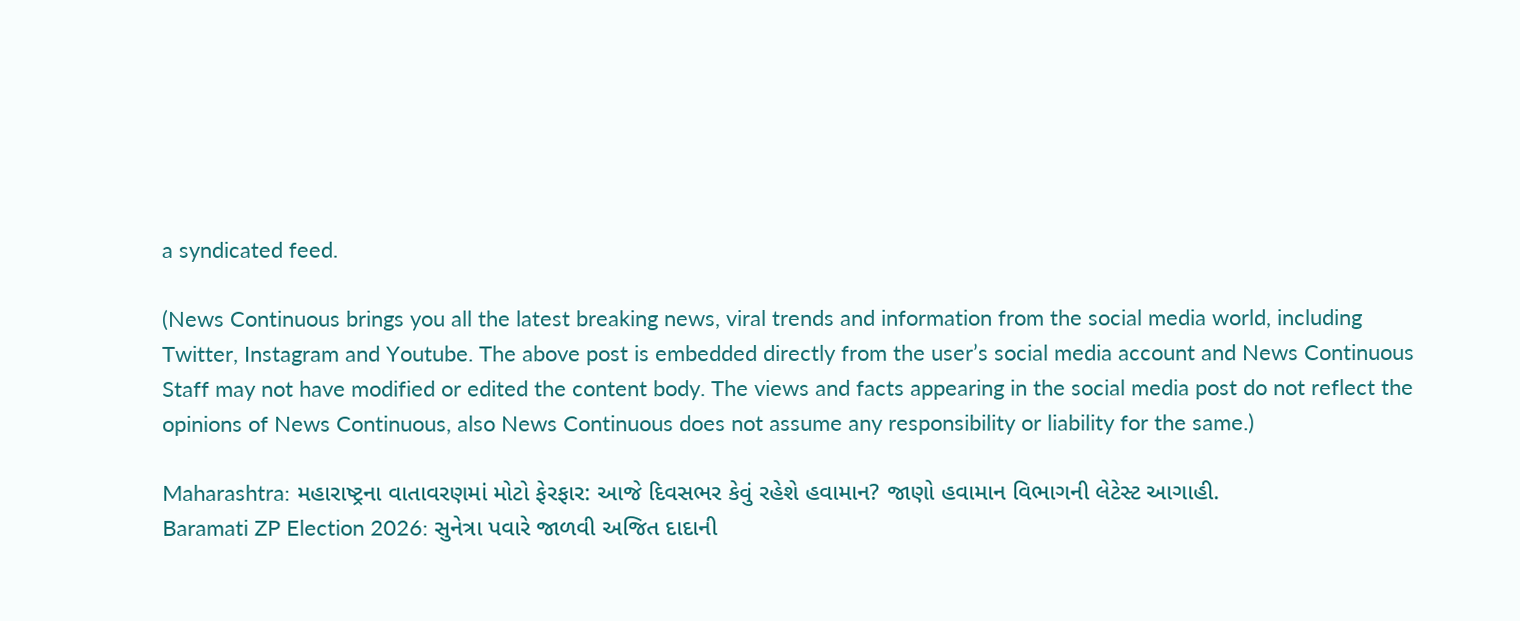a syndicated feed.

(News Continuous brings you all the latest breaking news, viral trends and information from the social media world, including Twitter, Instagram and Youtube. The above post is embedded directly from the user’s social media account and News Continuous Staff may not have modified or edited the content body. The views and facts appearing in the social media post do not reflect the opinions of News Continuous, also News Continuous does not assume any responsibility or liability for the same.)

Maharashtra: મહારાષ્ટ્રના વાતાવરણમાં મોટો ફેરફાર: આજે દિવસભર કેવું રહેશે હવામાન? જાણો હવામાન વિભાગની લેટેસ્ટ આગાહી.
Baramati ZP Election 2026: સુનેત્રા પવારે જાળવી અજિત દાદાની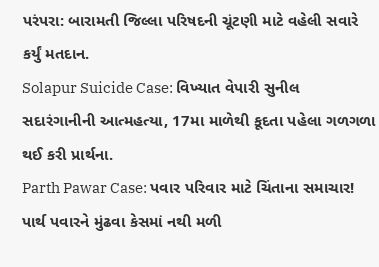પરંપરા: બારામતી જિલ્લા પરિષદની ચૂંટણી માટે વહેલી સવારે કર્યું મતદાન.
Solapur Suicide Case: વિખ્યાત વેપારી સુનીલ સદારંગાનીની આત્મહત્યા, 17મા માળેથી કૂદતા પહેલા ગળગળા થઈ કરી પ્રાર્થના.
Parth Pawar Case: પવાર પરિવાર માટે ચિંતાના સમાચાર! પાર્થ પવારને મુંઢવા કેસમાં નથી મળી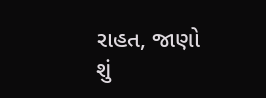રાહત, જાણો શું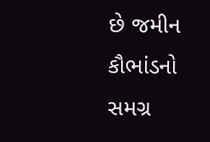છે જમીન કૌભાંડનો સમગ્ર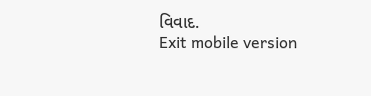વિવાદ.
Exit mobile version